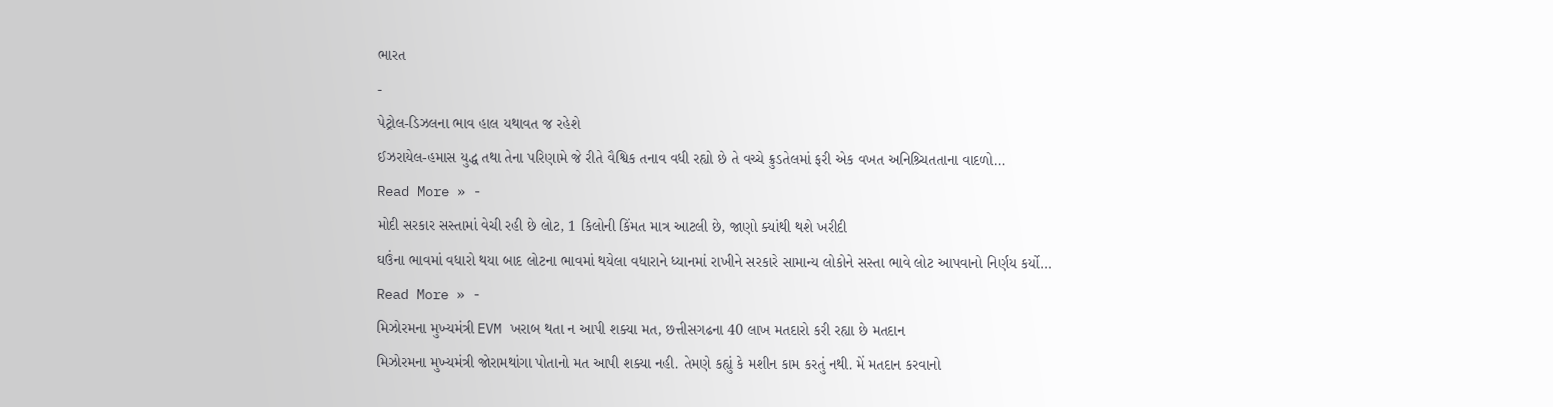ભારત
-
પેટ્રોલ-ડિઝલના ભાવ હાલ યથાવત જ રહેશે
ઈઝરાયેલ-હમાસ યુદ્ધ તથા તેના પરિણામે જે રીતે વૈશ્વિક તનાવ વધી રહ્યો છે તે વચ્ચે ક્રુડતેલમાં ફરી એક વખત અનિશ્ર્ચિતતાના વાદળો…
Read More » -
મોદી સરકાર સસ્તામાં વેચી રહી છે લોટ, 1 કિલોની કિંમત માત્ર આટલી છે, જાણો ક્યાંથી થશે ખરીદી
ઘઉંના ભાવમાં વધારો થયા બાદ લોટના ભાવમાં થયેલા વધારાને ધ્યાનમાં રાખીને સરકારે સામાન્ય લોકોને સસ્તા ભાવે લોટ આપવાનો નિર્ણય કર્યો…
Read More » -
મિઝોરમના મુખ્યમંત્રી EVM ખરાબ થતા ન આપી શક્યા મત, છત્તીસગઢના 40 લાખ મતદારો કરી રહ્યા છે મતદાન
મિઝોરમના મુખ્યમંત્રી જોરામથાંગા પોતાનો મત આપી શક્યા નહી. તેમણે કહ્યું કે મશીન કામ કરતું નથી. મેં મતદાન કરવાનો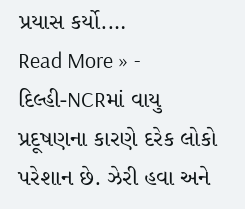પ્રયાસ કર્યો.…
Read More » -
દિલ્હી-NCRમાં વાયુ પ્રદૂષણના કારણે દરેક લોકો પરેશાન છે. ઝેરી હવા અને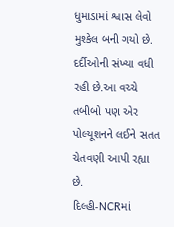ધુમાડામાં શ્વાસ લેવો મુશ્કેલ બની ગયો છે. દર્દીઓની સંખ્યા વધી રહી છે.આ વચ્ચે તબીબો પણ એર પોલ્યૂશનને લઈને સતત ચેતવણી આપી રહ્યા છે.
દિલ્હી-NCRમાં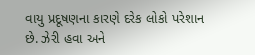વાયુ પ્રદૂષણના કારણે દરેક લોકો પરેશાન છે. ઝેરી હવા અને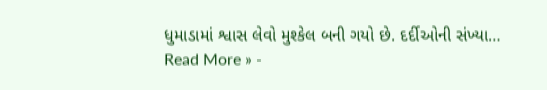ધુમાડામાં શ્વાસ લેવો મુશ્કેલ બની ગયો છે. દર્દીઓની સંખ્યા…
Read More » -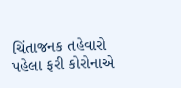ચિંતાજનક તહેવારો પહેલા ફરી કોરોનાએ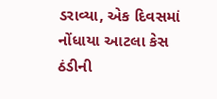ડરાવ્યા, એક દિવસમાં નોંધાયા આટલા કેસ
ઠંડીની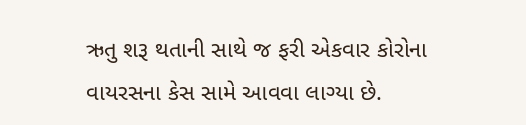ઋતુ શરૂ થતાની સાથે જ ફરી એકવાર કોરોના વાયરસના કેસ સામે આવવા લાગ્યા છે.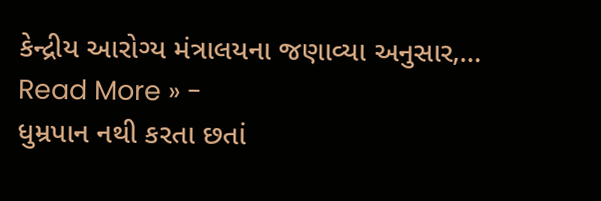કેન્દ્રીય આરોગ્ય મંત્રાલયના જણાવ્યા અનુસાર,…
Read More » -
ધુમ્રપાન નથી કરતા છતાં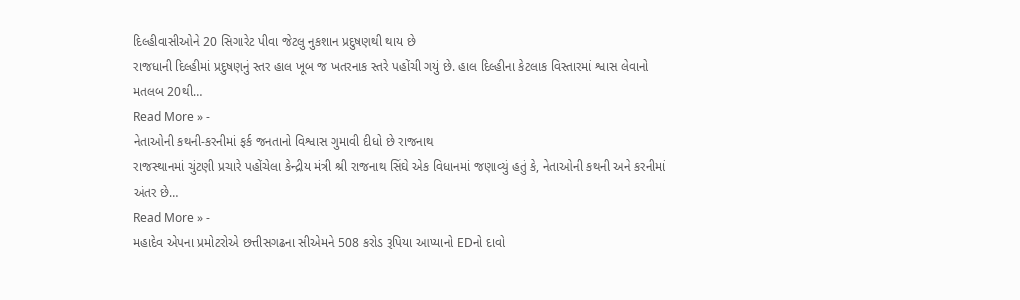દિલ્હીવાસીઓને 20 સિગારેટ પીવા જેટલુ નુકશાન પ્રદુષણથી થાય છે
રાજધાની દિલ્હીમાં પ્રદુષણનું સ્તર હાલ ખૂબ જ ખતરનાક સ્તરે પહોંચી ગયું છે. હાલ દિલ્હીના કેટલાક વિસ્તારમાં શ્વાસ લેવાનો મતલબ 20થી…
Read More » -
નેતાઓની કથની-કરનીમાં ફર્ક જનતાનો વિશ્વાસ ગુમાવી દીધો છે રાજનાથ
રાજસ્થાનમાં ચુંટણી પ્રચારે પહોંચેલા કેન્દ્રીય મંત્રી શ્રી રાજનાથ સિંઘે એક વિધાનમાં જણાવ્યું હતું કે, નેતાઓની કથની અને કરનીમાં અંતર છે…
Read More » -
મહાદેવ એપના પ્રમોટરોએ છત્તીસગઢના સીએમને 508 કરોડ રૂપિયા આપ્યાનો EDનો દાવો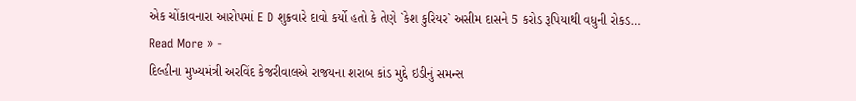એક ચોંકાવનારા આરોપમાં E D શુક્રવારે દાવો કર્યો હતો કે તેણે `કેશ કુરિયર` અસીમ દાસને 5 કરોડ રૂપિયાથી વધુની રોકડ…
Read More » -
દિલ્હીના મુખ્યમંત્રી અરવિંદ કેજરીવાલએ રાજયના શરાબ કાંડ મુદ્દે ઇડીનું સમન્સ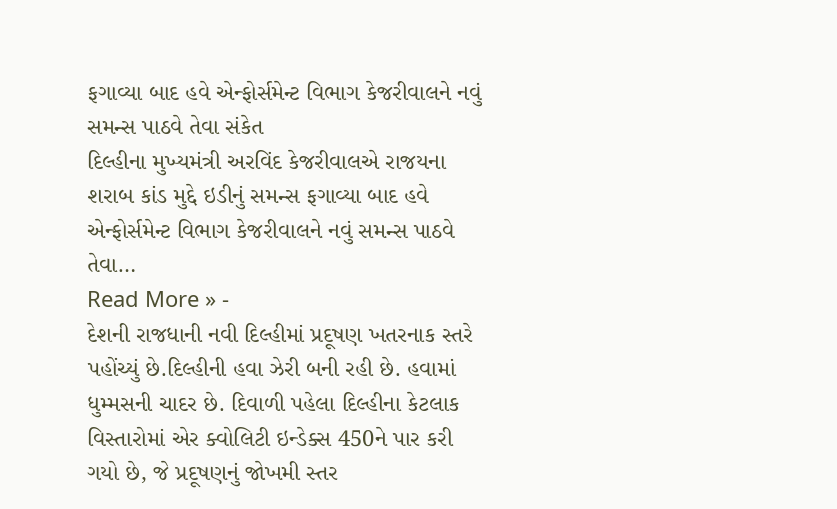ફગાવ્યા બાદ હવે એન્ફોર્સમેન્ટ વિભાગ કેજરીવાલને નવું સમન્સ પાઠવે તેવા સંકેત
દિલ્હીના મુખ્યમંત્રી અરવિંદ કેજરીવાલએ રાજયના શરાબ કાંડ મુદ્દે ઇડીનું સમન્સ ફગાવ્યા બાદ હવે એન્ફોર્સમેન્ટ વિભાગ કેજરીવાલને નવું સમન્સ પાઠવે તેવા…
Read More » -
દેશની રાજધાની નવી દિલ્હીમાં પ્રદૂષણ ખતરનાક સ્તરે પહોંચ્યું છે.દિલ્હીની હવા ઝેરી બની રહી છે. હવામાં ધુમ્મસની ચાદર છે. દિવાળી પહેલા દિલ્હીના કેટલાક વિસ્તારોમાં એર ક્વોલિટી ઇન્ડેક્સ 450ને પાર કરી ગયો છે, જે પ્રદૂષણનું જોખમી સ્તર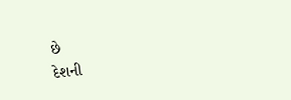છે
દેશની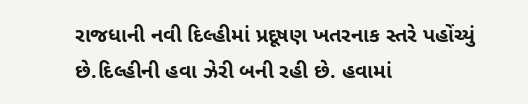રાજધાની નવી દિલ્હીમાં પ્રદૂષણ ખતરનાક સ્તરે પહોંચ્યું છે.દિલ્હીની હવા ઝેરી બની રહી છે. હવામાં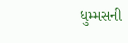ધુમ્મસની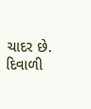ચાદર છે. દિવાળી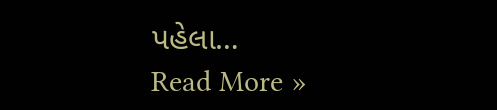પહેલા…
Read More »